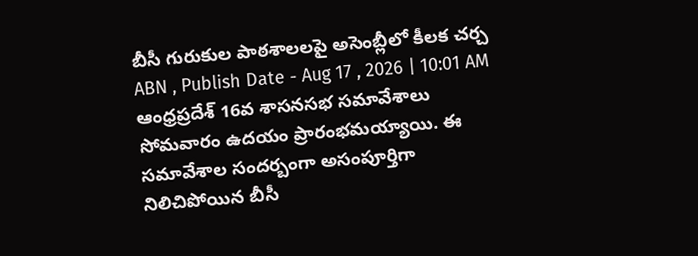బీసీ గురుకుల పాఠశాలలపై అసెంబ్లీలో కీలక చర్చ
ABN , Publish Date - Aug 17 , 2026 | 10:01 AM
ఆంధ్రప్రదేశ్ 16వ శాసనసభ సమావేశాలు సోమవారం ఉదయం ప్రారంభమయ్యాయి. ఈ సమావేశాల సందర్బంగా అసంపూర్తిగా నిలిచిపోయిన బీసీ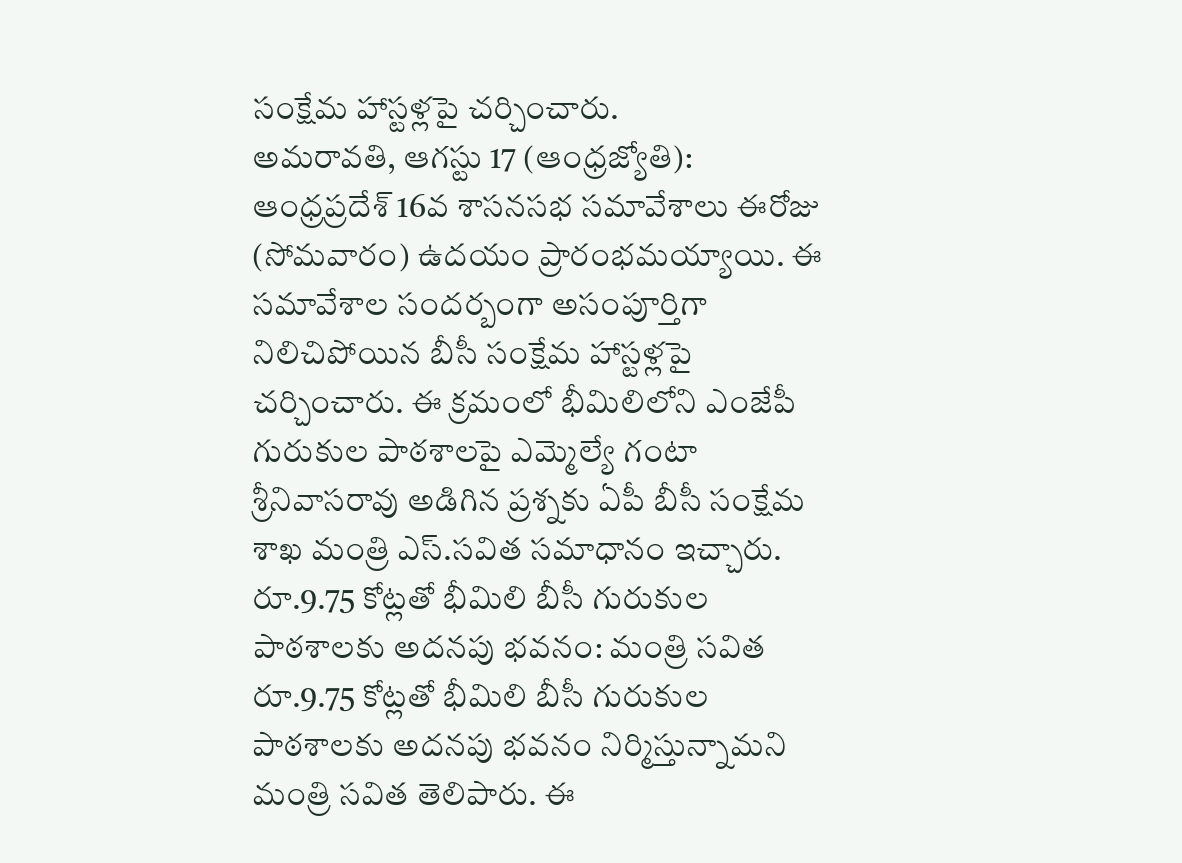సంక్షేమ హాస్టళ్లపై చర్చించారు.
అమరావతి, ఆగస్టు 17 (ఆంధ్రజ్యోతి): ఆంధ్రప్రదేశ్ 16వ శాసనసభ సమావేశాలు ఈరోజు (సోమవారం) ఉదయం ప్రారంభమయ్యాయి. ఈ సమావేశాల సందర్బంగా అసంపూర్తిగా నిలిచిపోయిన బీసీ సంక్షేమ హాస్టళ్లపై చర్చించారు. ఈ క్రమంలో భీమిలిలోని ఎంజేపీ గురుకుల పాఠశాలపై ఎమ్మెల్యే గంటా శ్రీనివాసరావు అడిగిన ప్రశ్నకు ఏపీ బీసీ సంక్షేమ శాఖ మంత్రి ఎస్.సవిత సమాధానం ఇచ్చారు.
రూ.9.75 కోట్లతో భీమిలి బీసీ గురుకుల పాఠశాలకు అదనపు భవనం: మంత్రి సవిత
రూ.9.75 కోట్లతో భీమిలి బీసీ గురుకుల పాఠశాలకు అదనపు భవనం నిర్మిస్తున్నామని మంత్రి సవిత తెలిపారు. ఈ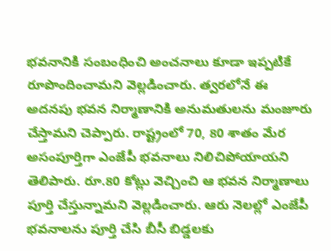భవనానికి సంబంధించి అంచనాలు కూడా ఇప్పటికే రూపొందించామని వెల్లడించారు. త్వరలోనే ఈ అదనపు భవన నిర్మాణానికి అనుమతులను మంజూరు చేస్తామని చెప్పారు. రాష్ట్రంలో 70, 80 శాతం మేర అసంపూర్తిగా ఎంజేపీ భవనాలు నిలిచిపోయాయని తెలిపారు. రూ.80 కోట్లు వెచ్చించి ఆ భవన నిర్మాణాలు పూర్తి చేస్తున్నామని వెల్లడించారు. ఆరు నెలల్లో ఎంజేపీ భవనాలను పూర్తి చేసి బీసీ బిడ్డలకు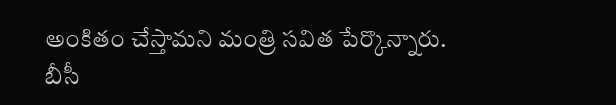అంకితం చేస్తామని మంత్రి సవిత పేర్కొన్నారు.
బీసీ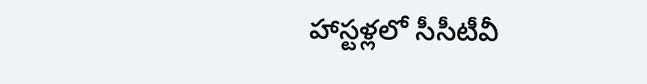హాస్టళ్లలో సీసీటీవీ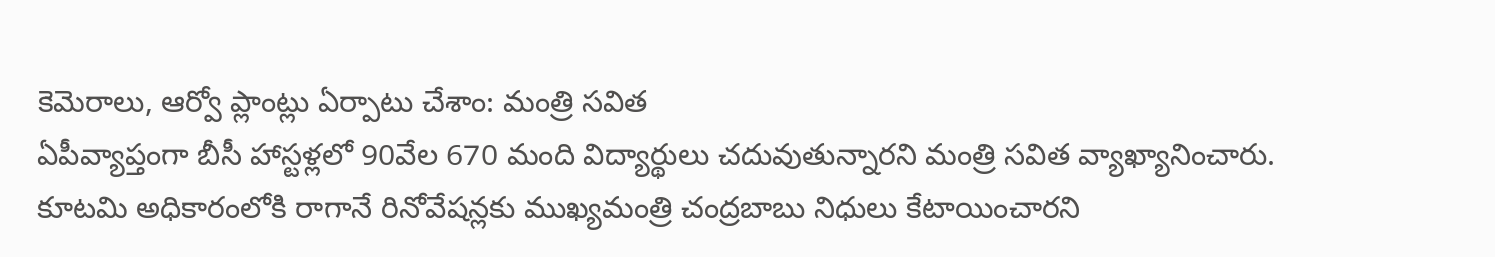కెమెరాలు, ఆర్వో ప్లాంట్లు ఏర్పాటు చేశాం: మంత్రి సవిత
ఏపీవ్యాప్తంగా బీసీ హాస్టళ్లలో 90వేల 670 మంది విద్యార్థులు చదువుతున్నారని మంత్రి సవిత వ్యాఖ్యానించారు. కూటమి అధికారంలోకి రాగానే రినోవేషన్లకు ముఖ్యమంత్రి చంద్రబాబు నిధులు కేటాయించారని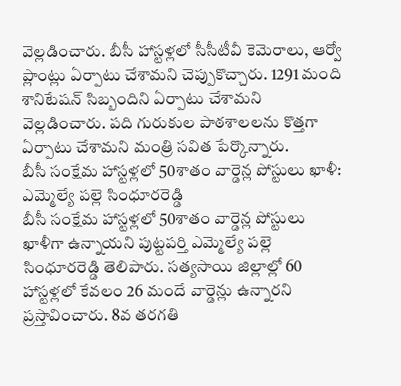వెల్లడించారు. బీసీ హాస్టళ్లలో సీసీటీవీ కెమెరాలు, ఆర్వో ప్లాంట్లు ఏర్పాటు చేశామని చెప్పుకొచ్చారు. 1291 మంది శానిటేషన్ సిబ్బందిని ఏర్పాటు చేశామని వెల్లడించారు. పది గురుకుల పాఠశాలలను కొత్తగా ఏర్పాటు చేశామని మంత్రి సవిత పేర్కొన్నారు.
బీసీ సంక్షేమ హాస్టళ్లలో 50శాతం వార్డెన్ల పోస్టులు ఖాళీ: ఎమ్మెల్యే పల్లె సింధూరరెడ్డి
బీసీ సంక్షేమ హాస్టళ్లలో 50శాతం వార్డెన్ల పోస్టులు ఖాళీగా ఉన్నాయని పుట్టపర్తి ఎమ్మెల్యే పల్లె సింధూరరెడ్డి తెలిపారు. సత్యసాయి జిల్లాల్లో 60 హాస్టళ్లలో కేవలం 26 మందే వార్డెన్లు ఉన్నారని ప్రస్తావించారు. 8వ తరగతి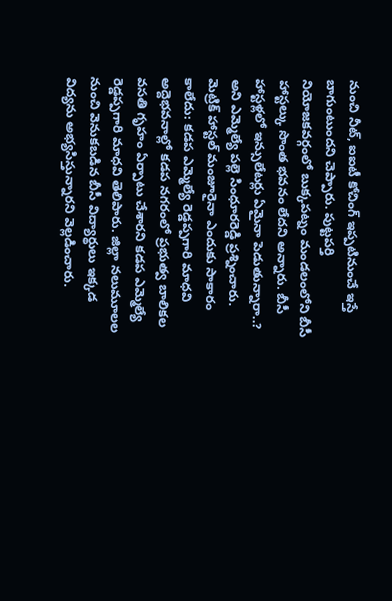నుంచి నీట్, ఐఐటీ కోచింగ్ ఇప్పటినుంచే ఇస్తే బాగుంటుందని చెప్పారు. పుట్టపర్తి నియోజకవర్గంలో బుక్కపట్నం మండలంలోని బీసీ హాస్టల్కు సొంత భవనం లేదని అన్నారు. బీసీ హాస్టళ్లలో ఇన్సులేటర్లు ఏమైనా పెడుతున్నారా..? అని ఎమ్మెల్యే పల్లె సింధూరరెడ్డి ప్రశ్నించారు.
మెట్రిక్ హాస్టల్ మంజూరైనా ఎందుకు సాకారం కాలేదు: కడప ఎమ్మెల్యే రెడ్డప్పగారి మాధవి
అద్దెభవనాల్లో కడప నగరంలో ప్రభుత్వ బాలికల వసతి గృహం ఏర్పాటు చేశారని కడప ఎమ్మెల్యే రెడ్డప్పగారి మాధవి తెలిపారు. జిల్లా నలుమూలల నుంచి వెనుకబడిన బీసీ విద్యార్థులు ఇక్కడ విద్యను అభ్యసిస్తున్నారని వెల్లడించారు.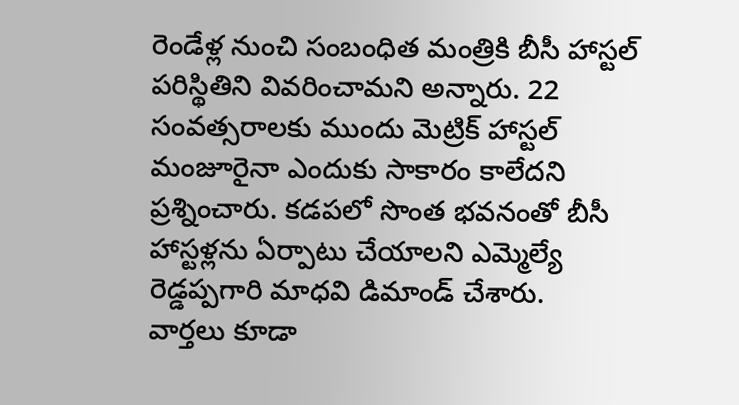రెండేళ్ల నుంచి సంబంధిత మంత్రికి బీసీ హాస్టల్ పరిస్థితిని వివరించామని అన్నారు. 22 సంవత్సరాలకు ముందు మెట్రిక్ హాస్టల్ మంజూరైనా ఎందుకు సాకారం కాలేదని ప్రశ్నించారు. కడపలో సొంత భవనంతో బీసీ హాస్టళ్లను ఏర్పాటు చేయాలని ఎమ్మెల్యే రెడ్డప్పగారి మాధవి డిమాండ్ చేశారు.
వార్తలు కూడా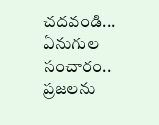చదవండి...
ఏనుగుల సంచారం.. ప్రజలను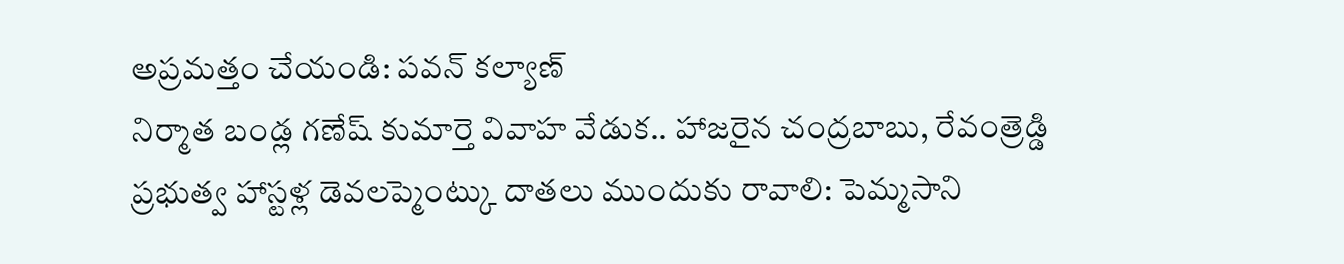అప్రమత్తం చేయండి: పవన్ కల్యాణ్
నిర్మాత బండ్ల గణేష్ కుమార్తె వివాహ వేడుక.. హాజరైన చంద్రబాబు, రేవంత్రెడ్డి
ప్రభుత్వ హాస్టళ్ల డెవలప్మెంట్కు దాతలు ముందుకు రావాలి: పెమ్మసాని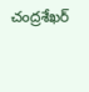చంద్రశేఖర్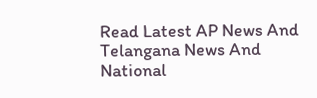Read Latest AP News And Telangana News And National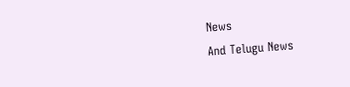News
And Telugu News